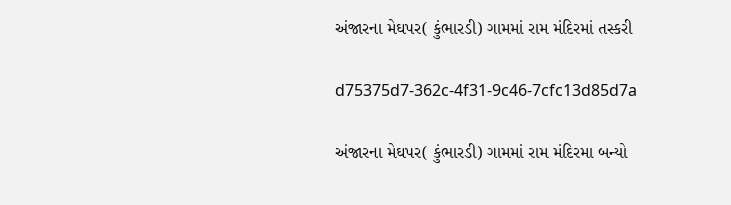અંજારના મેઘપર( કુંભારડી) ગામમાં રામ મંદિરમાં તસ્કરી

d75375d7-362c-4f31-9c46-7cfc13d85d7a

અંજારના મેઘપર( કુંભારડી) ગામમાં રામ મંદિરમા બન્યો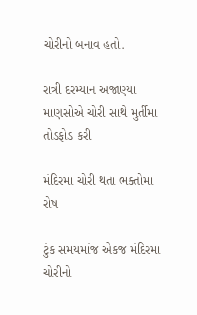ચોરીનો બનાવ હતો.

રાત્રી દરમ્યાન અજાણ્યા માણસોએ ચોરી સાથે મુર્તીમા તોડફોડ કરી

મંદિરમા ચોરી થતા ભક્તોમા રોષ

ટુંક સમયમાંજ એકજ મંદિરમા ચોરીનો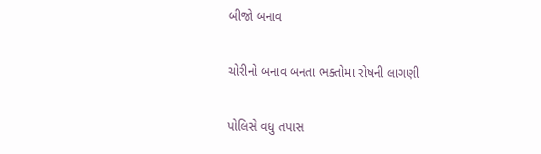બીજો બનાવ

ચોરીનો બનાવ બનતા ભક્તોમા રોષની લાગણી

પોલિસે વધુ તપાસ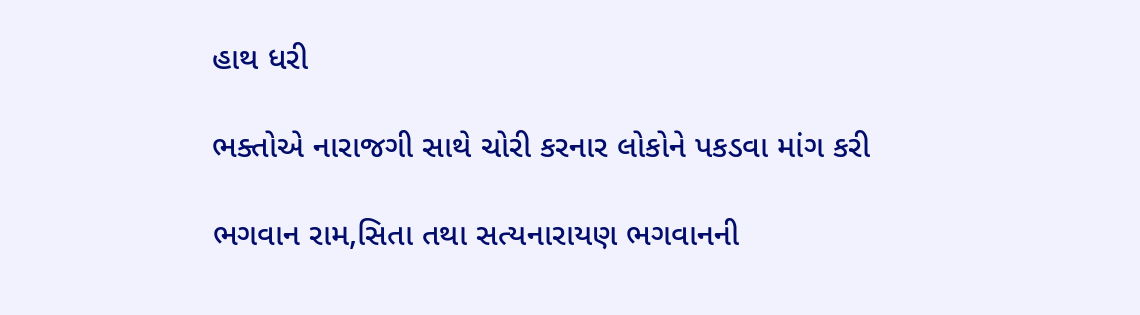હાથ ધરી

ભક્તોએ નારાજગી સાથે ચોરી કરનાર લોકોને પકડવા માંગ કરી

ભગવાન રામ,સિતા તથા સત્યનારાયણ ભગવાનની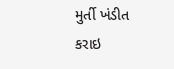મુર્તી ખંડીત કરાઇ